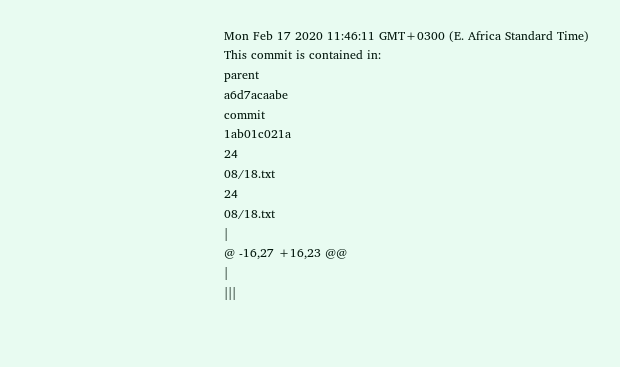Mon Feb 17 2020 11:46:11 GMT+0300 (E. Africa Standard Time)
This commit is contained in:
parent
a6d7acaabe
commit
1ab01c021a
24
08/18.txt
24
08/18.txt
|
@ -16,27 +16,23 @@
|
|||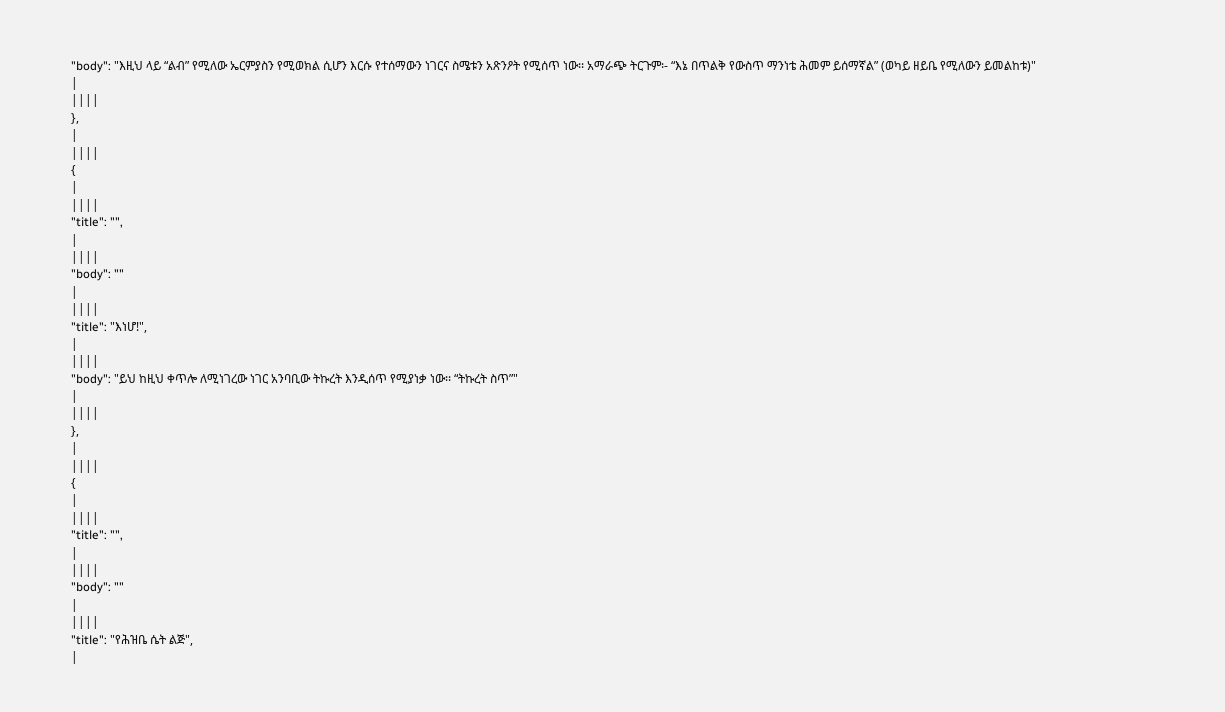"body": "እዚህ ላይ “ልብ” የሚለው ኤርምያስን የሚወክል ሲሆን እርሱ የተሰማውን ነገርና ስሜቱን አጽንዖት የሚሰጥ ነው፡፡ አማራጭ ትርጉም፡- “እኔ በጥልቅ የውስጥ ማንነቴ ሕመም ይሰማኛል” (ወካይ ዘይቤ የሚለውን ይመልከቱ)"
|
||||
},
|
||||
{
|
||||
"title": "",
|
||||
"body": ""
|
||||
"title": "እነሆ!",
|
||||
"body": "ይህ ከዚህ ቀጥሎ ለሚነገረው ነገር አንባቢው ትኩረት እንዲሰጥ የሚያነቃ ነው፡፡ “ትኩረት ስጥ”"
|
||||
},
|
||||
{
|
||||
"title": "",
|
||||
"body": ""
|
||||
"title": "የሕዝቤ ሴት ልጅ",
|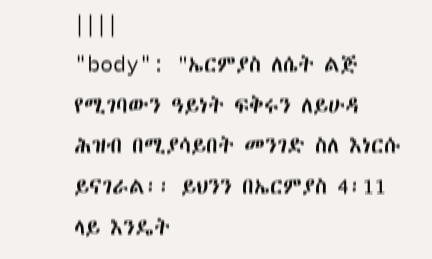||||
"body": "ኤርምያስ ለሴት ልጅ የሚገባውን ዓይነት ፍቅሩን ለይሁዳ ሕዝብ በሚያሳይበት መንገድ ስለ እነርሱ ይናገራል፡፡ ይህንን በኤርምያስ 4፡11 ላይ እንዴት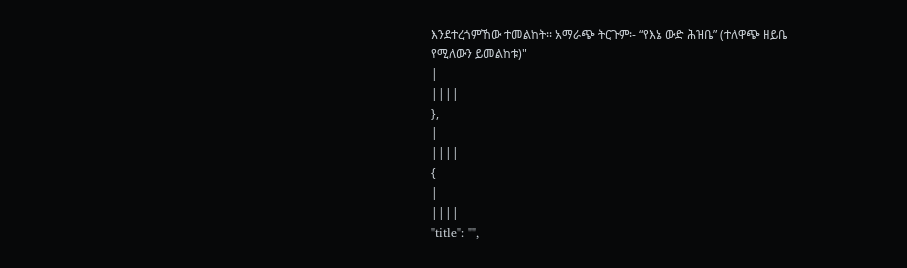እንደተረጎምኸው ተመልከት፡፡ አማራጭ ትርጉም፡- “የእኔ ውድ ሕዝቤ” (ተለዋጭ ዘይቤ የሚለውን ይመልከቱ)"
|
||||
},
|
||||
{
|
||||
"title": "",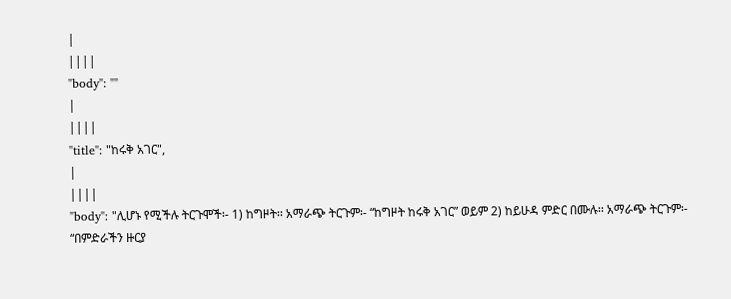|
||||
"body": ""
|
||||
"title": "ከሩቅ አገር",
|
||||
"body": "ሊሆኑ የሚችሉ ትርጉሞች፡- 1) ከግዞት፡፡ አማራጭ ትርጉም፡- “ከግዞት ከሩቅ አገር” ወይም 2) ከይሁዳ ምድር በሙሉ፡፡ አማራጭ ትርጉም፡- “በምድራችን ዙርያ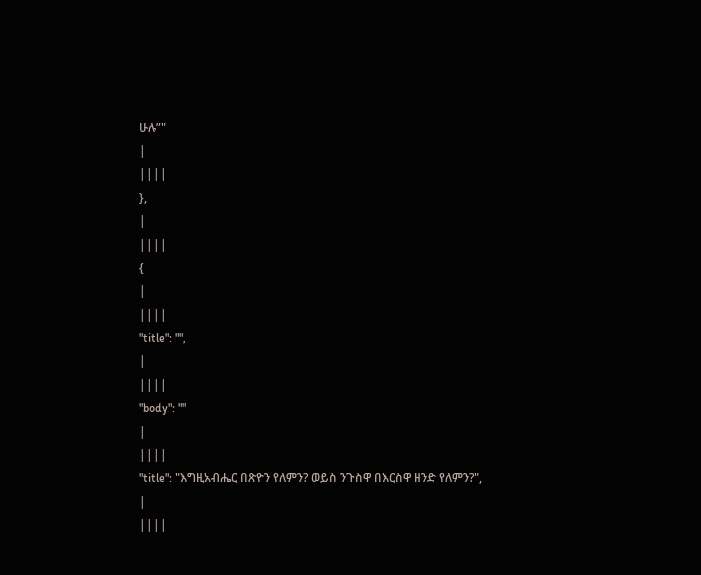ሁሉ”"
|
||||
},
|
||||
{
|
||||
"title": "",
|
||||
"body": ""
|
||||
"title": "እግዚአብሔር በጽዮን የለምን? ወይስ ንጉስዋ በእርስዋ ዘንድ የለምን?",
|
||||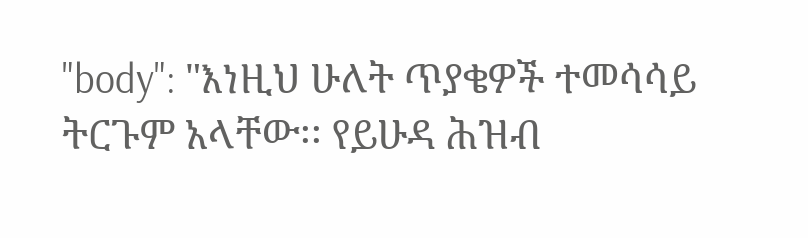"body": "እነዚህ ሁለት ጥያቄዎች ተመሳሳይ ትርጉም አላቸው፡፡ የይሁዳ ሕዝብ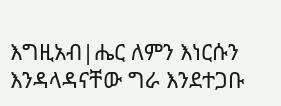እግዚአብ|ሔር ለምን እነርሱን እንዳላዳናቸው ግራ እንደተጋቡ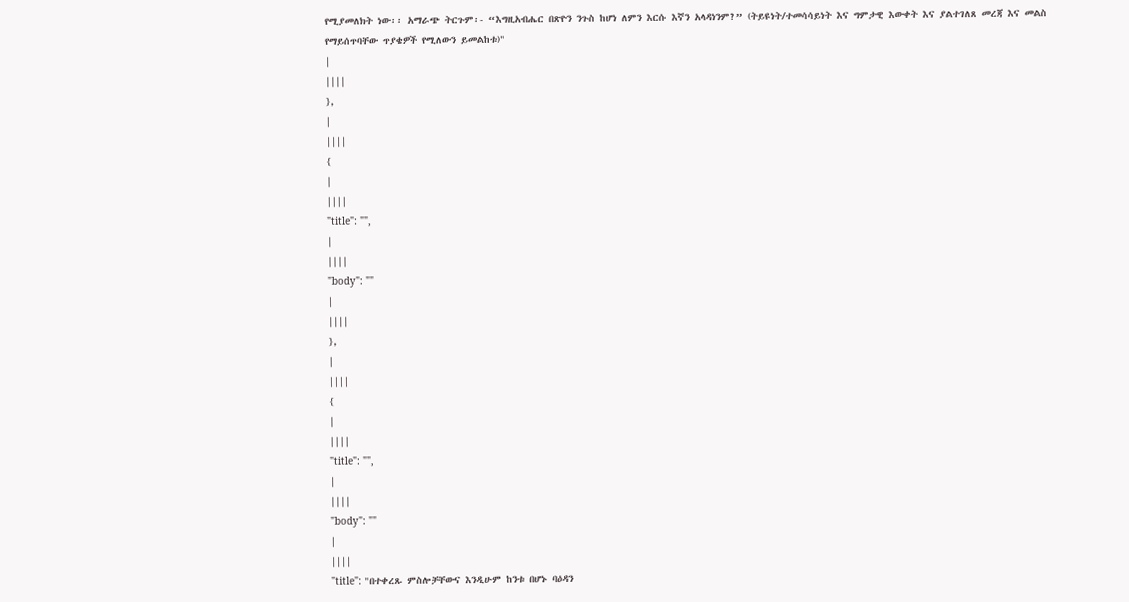የሚያመለክት ነው፡፡ አማራጭ ትርጉም፡- “እግዚአብሔር በጽዮን ንጉስ ከሆነ ለምን እርሱ እኛን አላዳነንም?” (ትይዩነት/ተመሳሳይነት እና ግምታዊ እውቀት እና ያልተገለጸ መረጃ እና መልስ የማይሰጥባቸው ጥያቄዎች የሚለውን ይመልከቱ)"
|
||||
},
|
||||
{
|
||||
"title": "",
|
||||
"body": ""
|
||||
},
|
||||
{
|
||||
"title": "",
|
||||
"body": ""
|
||||
"title": "በተቀረጹ ምስሎቻቸውና እንዲሁም ከንቱ በሆኑ ባዕዳን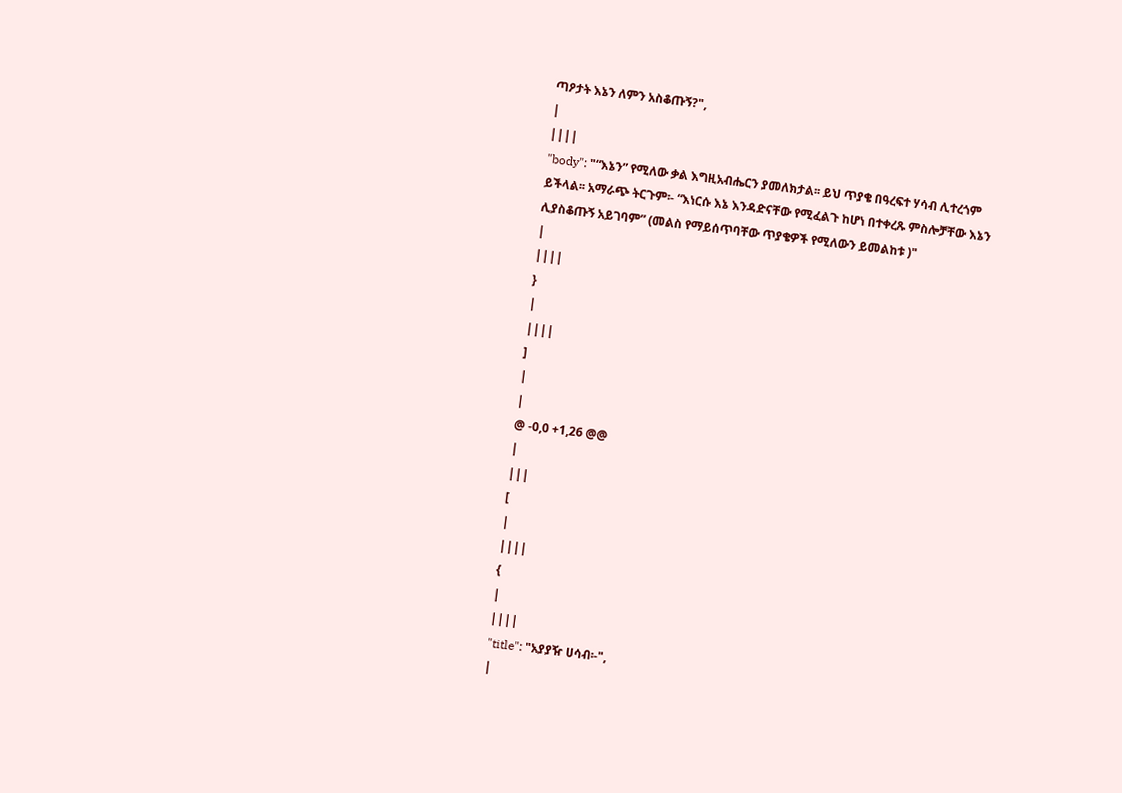ጣዖታት እኔን ለምን አስቆጡኝ?",
|
||||
"body": "“እኔን” የሚለው ቃል እግዚአብሔርን ያመለክታል፡፡ ይህ ጥያቄ በዓረፍተ ሃሳብ ሊተረጎም ይችላል፡፡ አማራጭ ትርጉም፡- “እነርሱ እኔ እንዳድናቸው የሚፈልጉ ከሆነ በተቀረጹ ምስሎቻቸው እኔን ሊያስቆጡኝ አይገባም” (መልስ የማይሰጥባቸው ጥያቄዎች የሚለውን ይመልከቱ )"
|
||||
}
|
||||
]
|
|
@ -0,0 +1,26 @@
|
|||
[
|
||||
{
|
||||
"title": "አያያዥ ሀሳብ፡-",
|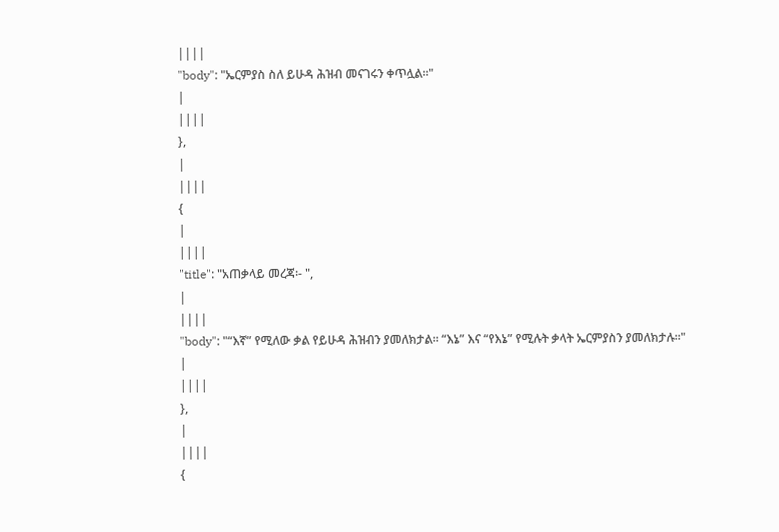||||
"body": "ኤርምያስ ስለ ይሁዳ ሕዝብ መናገሩን ቀጥሏል፡፡"
|
||||
},
|
||||
{
|
||||
"title": "አጠቃላይ መረጃ፡- ",
|
||||
"body": "“እኛ” የሚለው ቃል የይሁዳ ሕዝብን ያመለክታል፡፡ “እኔ” እና “የእኔ” የሚሉት ቃላት ኤርምያስን ያመለክታሉ፡፡"
|
||||
},
|
||||
{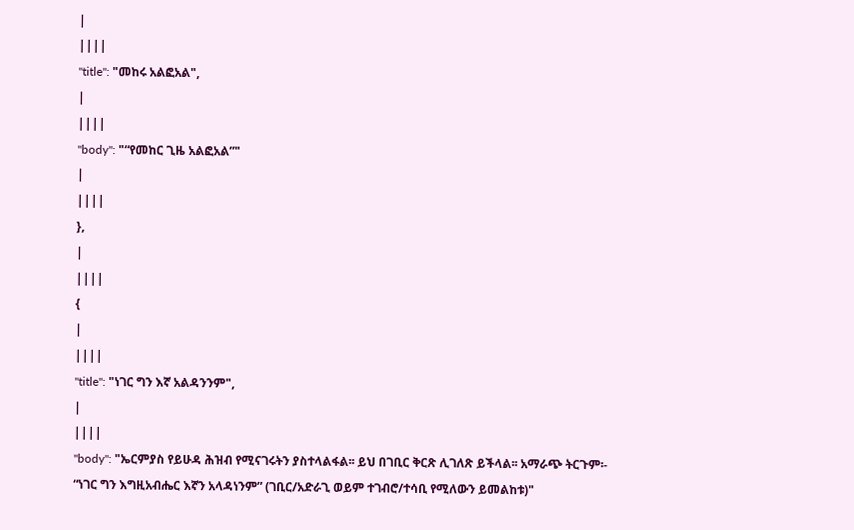|
||||
"title": "መከሩ አልፎአል",
|
||||
"body": "“የመከር ጊዜ አልፎአል”"
|
||||
},
|
||||
{
|
||||
"title": "ነገር ግን እኛ አልዳንንም",
|
||||
"body": "ኤርምያስ የይሁዳ ሕዝብ የሚናገሩትን ያስተላልፋል፡፡ ይህ በገቢር ቅርጽ ሊገለጽ ይችላል፡፡ አማራጭ ትርጉም፡- “ነገር ግን እግዚአብሔር እኛን አላዳነንም” (ገቢር/አድራጊ ወይም ተገብሮ/ተሳቢ የሚለውን ይመልከቱ)"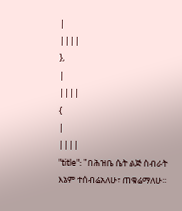|
||||
},
|
||||
{
|
||||
"title": "በሕዝቤ ሴት ልጅ ስብራት እኔም ተሰብሬአለሁ፣ ጠቁሬማለሁ፡፡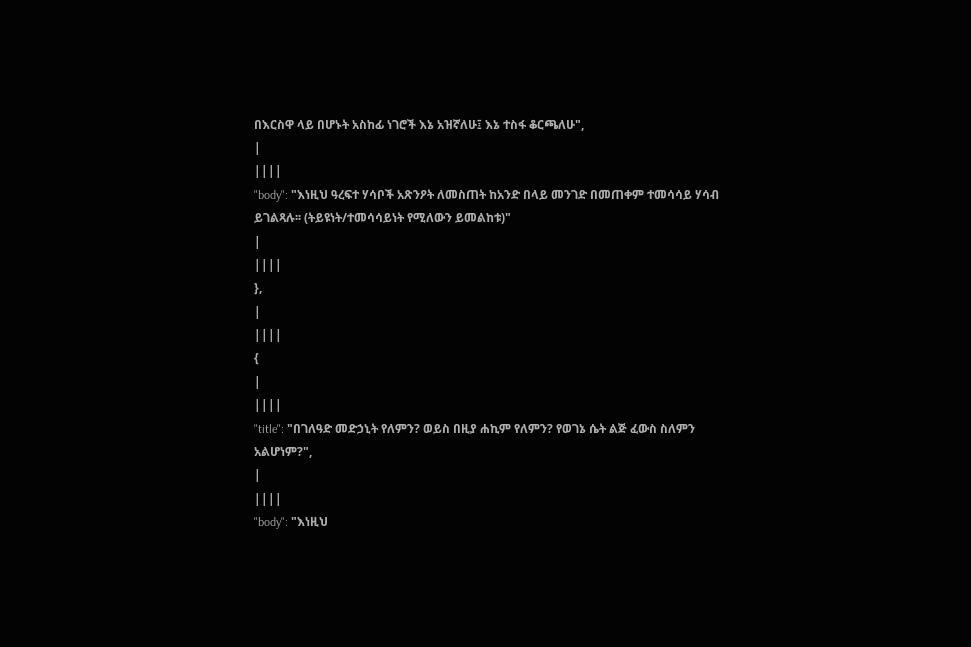በእርስዋ ላይ በሆኑት አስከፊ ነገሮች እኔ አዝኛለሁ፤ እኔ ተስፋ ቆርጫለሁ",
|
||||
"body": "እነዚህ ዓረፍተ ሃሳቦች አጽንዖት ለመስጠት ከአንድ በላይ መንገድ በመጠቀም ተመሳሳይ ሃሳብ ይገልጻሉ፡፡ (ትይዩነት/ተመሳሳይነት የሚለውን ይመልከቱ)"
|
||||
},
|
||||
{
|
||||
"title": "በገለዓድ መድኃኒት የለምን? ወይስ በዚያ ሐኪም የለምን? የወገኔ ሴት ልጅ ፈውስ ስለምን አልሆነም?",
|
||||
"body": "እነዚህ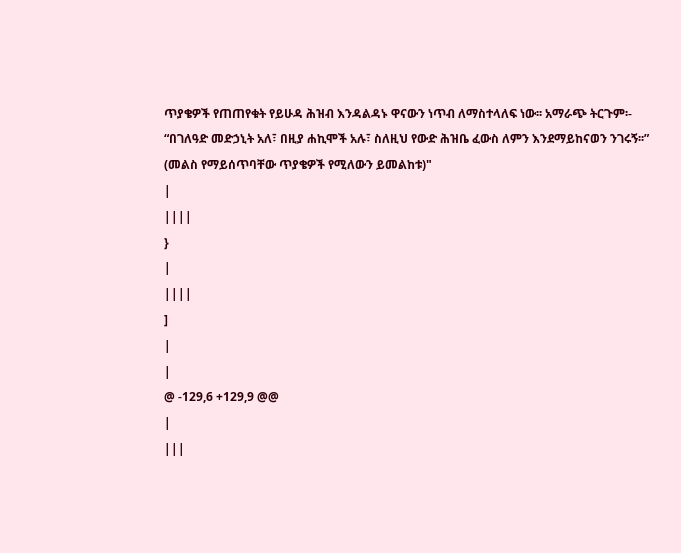ጥያቄዎች የጠጠየቁት የይሁዳ ሕዝብ እንዳልዳኑ ዋናውን ነጥብ ለማስተላለፍ ነው፡፡ አማራጭ ትርጉም፡- “በገለዓድ መድኃኒት አለ፣ በዚያ ሐኪሞች አሉ፣ ስለዚህ የውድ ሕዝቤ ፈውስ ለምን እንደማይከናወን ንገሩኝ፡፡” (መልስ የማይሰጥባቸው ጥያቄዎች የሚለውን ይመልከቱ)"
|
||||
}
|
||||
]
|
|
@ -129,6 +129,9 @@
|
|||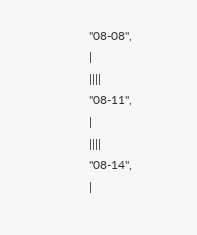"08-08",
|
||||
"08-11",
|
||||
"08-14",
|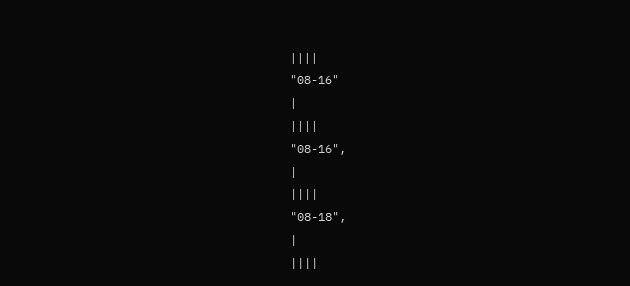||||
"08-16"
|
||||
"08-16",
|
||||
"08-18",
|
||||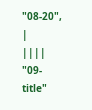"08-20",
|
||||
"09-title"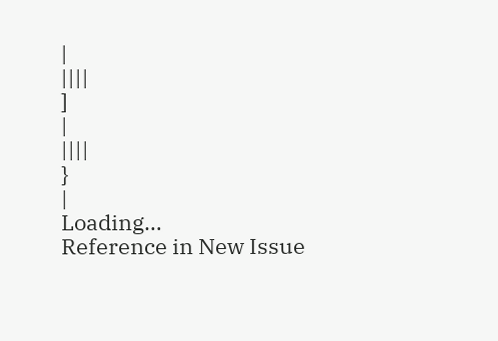|
||||
]
|
||||
}
|
Loading…
Reference in New Issue